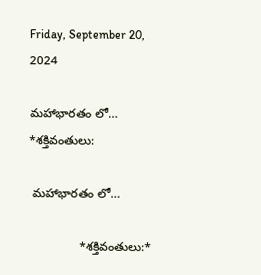Friday, September 20, 2024

మహాభారతం లో… *శక్తివంతులు:

 మహాభారతం లో…

               *శక్తివంతులు:*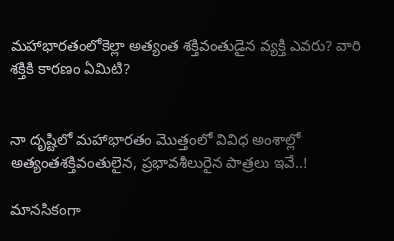మహాభారతంలోకెల్లా అత్యంత శక్తివంతుడైన వ్యక్తి ఎవరు? వారి శక్తికి కారణం ఏమిటి?


నా దృష్టిలో మహాభారతం మొత్తంలో వివిధ అంశాల్లో అత్యంతశక్తివంతులైన, ప్రభావశీలురైన పాత్రలు ఇవే..!

మానసికంగా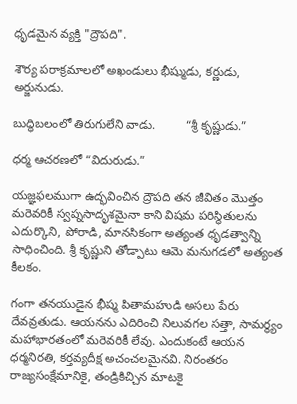ధృడమైన వ్యక్తి "ద్రౌపది".

శౌర్య పరాక్రమాలలో అఖండులు భీష్ముడు, కర్ణుడు, అర్జునుడు.

బుద్ధిబలంలో తిరుగులేని వాడు.         “శ్రీ కృష్ణుడు.”

ధర్మ ఆచరణలో “విదురుడు.”

యజ్ఞఫలముగా ఉద్భవించిన ద్రౌపది తన జీవితం మొత్తం మరెవరికీ స్వప్నసాదృశమైనా కాని విషమ పరిస్థితులను ఎదుర్కొని, పోరాడి, మానసికంగా అత్యంత ధృడత్వాన్ని సాధించింది. శ్రీ కృష్ణుని తోడ్పాటు ఆమె మనుగడలో అత్యంత కీలకం.

గంగా తనయుడైన భీష్మ పితామహుడి అసలు పేరు దేవవ్రతుడు. ఆయనను ఎదిరించి నిలువగల సత్తా, సామర్థ్యం మహాభారతంలో మరెవరికీ లేవు. ఎందుకంటే ఆయన ధర్మనిరతి, కర్తవ్యదీక్ష అచంచలమైనవి. నిరంతరం రాజ్యసంక్షేమానికై, తండ్రికిచ్చిన మాటకై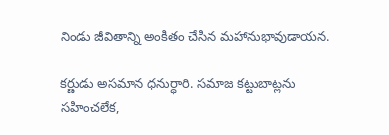నిండు జీవితాన్ని అంకితం చేసిన మహానుభావుడాయన.

కర్ణుడు అసమాన ధనుర్ధారి. సమాజ కట్టుబాట్లను సహించలేక,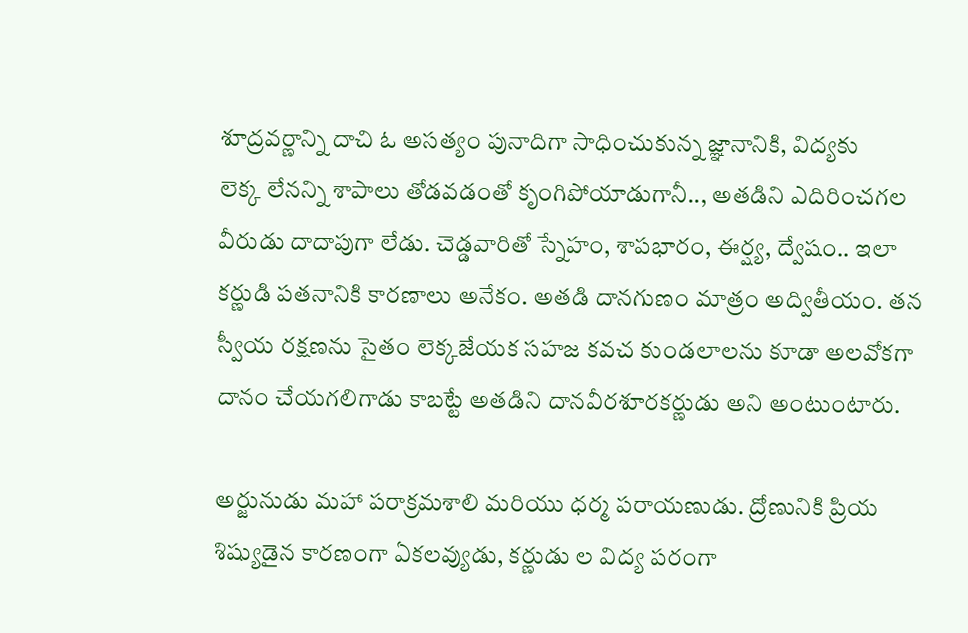శూద్రవర్ణాన్ని దాచి ఓ అసత్యం పునాదిగా సాధించుకున్న జ్ఞానానికి, విద్యకు      లెక్క లేనన్ని శాపాలు తోడవడంతో కృంగిపోయాడుగానీ.., అతడిని ఎదిరించగల వీరుడు దాదాపుగా లేడు. చెడ్డవారితో స్నేహం, శాపభారం, ఈర్ష్య, ద్వేషం.. ఇలా కర్ణుడి పతనానికి కారణాలు అనేకం. అతడి దానగుణం మాత్రం అద్వితీయం. తన స్వీయ రక్షణను సైతం లెక్కజేయక సహజ కవచ కుండలాలను కూడా అలవోకగా దానం చేయగలిగాడు కాబట్టే అతడిని దానవీరశూరకర్ణుడు అని అంటుంటారు.

అర్జునుడు మహా పరాక్రమశాలి మరియు ధర్మ పరాయణుడు. ద్రోణునికి ప్రియ శిష్యుడైన కారణంగా ఏకలవ్యుడు, కర్ణుడు ల విద్య పరంగా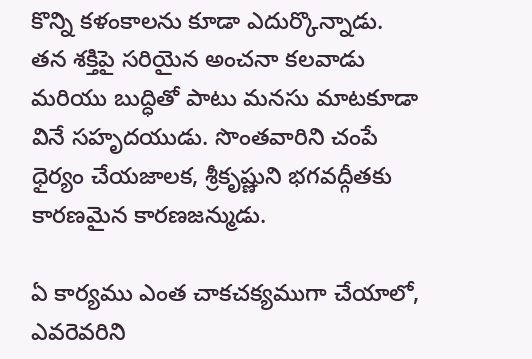కొన్ని కళంకాలను కూడా ఎదుర్కొన్నాడు. తన శక్తిపై సరియైన అంచనా కలవాడు మరియు బుద్ధితో పాటు మనసు మాటకూడా వినే సహృదయుడు. సొంతవారిని చంపే ధైర్యం చేయజాలక, శ్రీకృష్ణుని భగవద్గీతకు కారణమైన కారణజన్ముడు.

ఏ కార్యము ఎంత చాకచక్యముగా చేయాలో, ఎవరెవరిని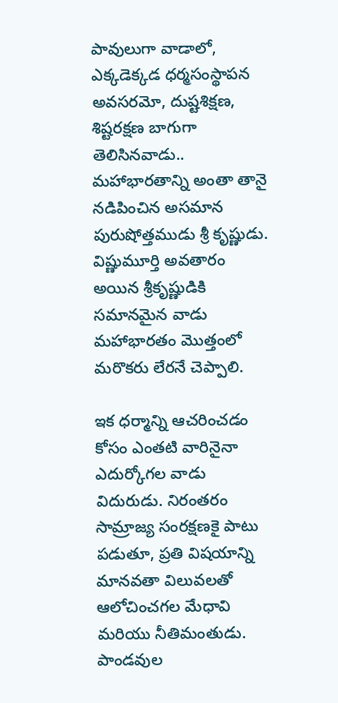పావులుగా వాడాలో‌, ఎక్కడెక్కడ ధర్మసంస్థాపన అవసరమో, దుష్టశిక్షణ, శిష్టరక్షణ బాగుగా తెలిసినవాడు.. మహాభారతాన్ని అంతా తానై నడిపించిన అసమాన పురుషోత్తముడు శ్రీ కృష్ణుడు. విష్ణుమూర్తి అవతారం అయిన శ్రీకృష్ణుడికి సమానమైన వాడు మహాభారతం మొత్తంలో మరొకరు లేరనే చెప్పాలి.

ఇక ధర్మాన్ని ఆచరించడం కోసం ఎంతటి వారినైనా ఎదుర్కోగల వాడు విదురుడు. నిరంతరం సామ్రాజ్య సంరక్షణకై పాటు పడుతూ, ప్రతి విషయాన్ని మానవతా విలువలతో ఆలోచించగల మేధావి మరియు నీతిమంతుడు. పాండవుల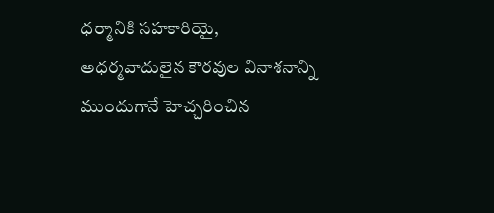ధర్మానికి సహకారియై, అధర్మవాదులైన కౌరవుల వినాశనాన్ని ముందుగానే హెచ్చరించిన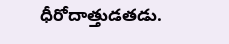ధీరోదాత్తుడతడు.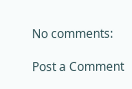No comments:

Post a Comment